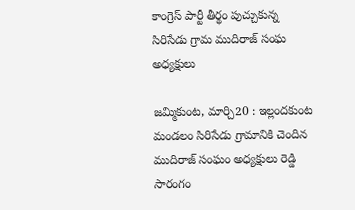కాంగ్రెస్ పార్టీ తీర్థం పుచ్చుకున్న సిరిసేడు గ్రామ ముదిరాజ్ సంఘ అధ్యక్షులు

జమ్మికుంట, మార్చి20 : ఇల్లందకుంట మండలం సిరిసేడు గ్రామానికి చెందిన ముదిరాజ్ సంఘం అధ్యక్షులు రెడ్డి సారంగం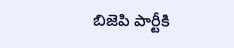బిజెపి పార్టీకి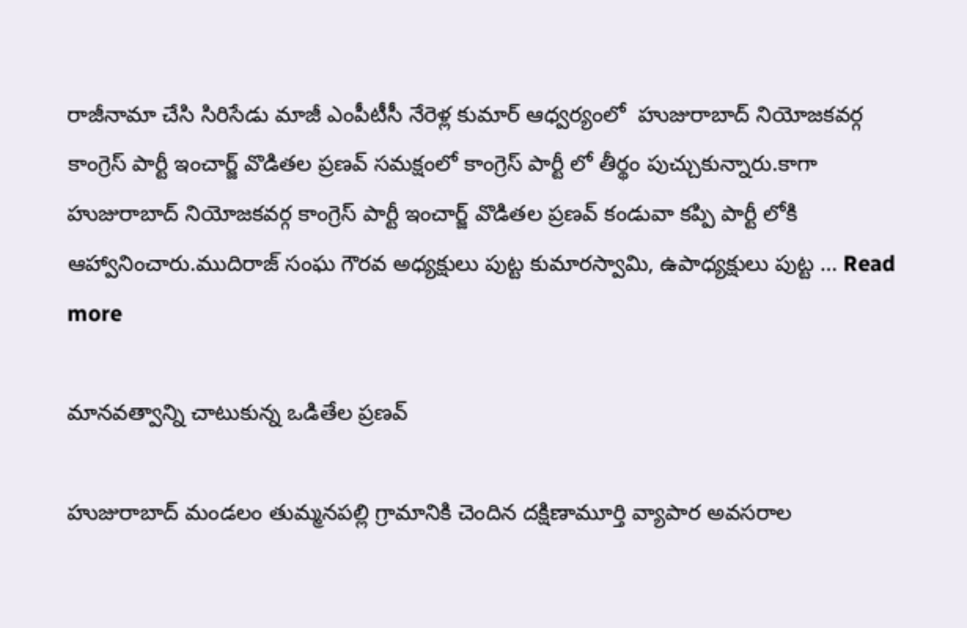రాజీనామా చేసి సిరిసేడు మాజీ ఎంపీటీసీ నేరెళ్ల కుమార్ ఆధ్వర్యంలో  హుజురాబాద్ నియోజకవర్గ కాంగ్రెస్ పార్టీ ఇంచార్జ్ వొడితల ప్రణవ్ సమక్షంలో కాంగ్రెస్ పార్టీ లో తీర్థం పుచ్చుకున్నారు.కాగా హుజురాబాద్ నియోజకవర్గ కాంగ్రెస్ పార్టీ ఇంచార్జ్ వొడితల ప్రణవ్ కండువా కప్పి పార్టీ లోకి ఆహ్వానించారు.ముదిరాజ్ సంఘ గౌరవ అధ్యక్షులు పుట్ట కుమారస్వామి, ఉపాధ్యక్షులు పుట్ట … Read more

మానవత్వాన్ని చాటుకున్న ఒడితేల ప్రణవ్

హుజురాబాద్ మండలం తుమ్మనపల్లి గ్రామానికి చెందిన దక్షిణామూర్తి వ్యాపార అవసరాల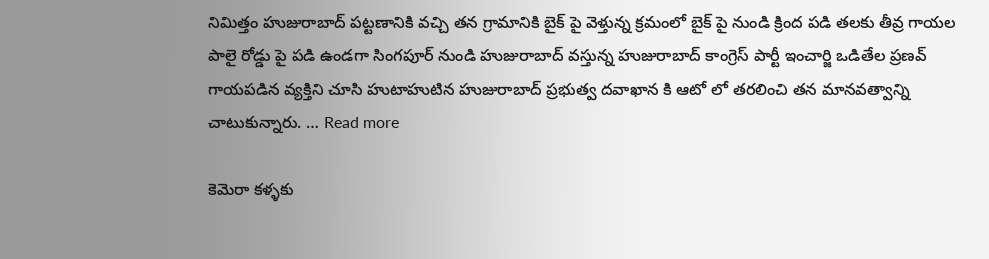నిమిత్తం హుజురాబాద్ పట్టణానికి వచ్చి తన గ్రామానికి బైక్ పై వెళ్తున్న క్రమంలో బైక్ పై నుండి క్రింద పడి తలకు తీవ్ర గాయల పాలై రోడ్డు పై పడి ఉండగా సింగపూర్ నుండి హుజురాబాద్ వస్తున్న హుజురాబాద్ కాంగ్రెస్ పార్టీ ఇంచార్జి ఒడితేల ప్రణవ్ గాయపడిన వ్యక్తిని చూసి హుటాహుటిన హుజురాబాద్ ప్రభుత్వ దవాఖాన కి ఆటో లో తరలించి తన మానవత్వాన్ని చాటుకున్నారు. … Read more

కెమెరా కళ్ళకు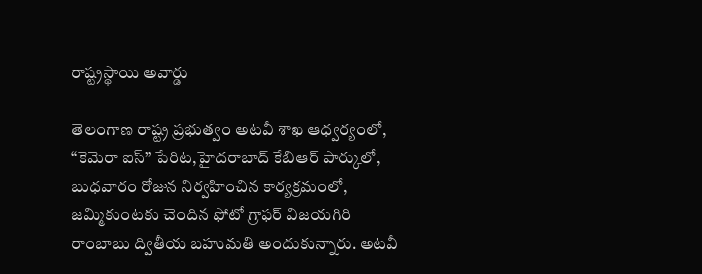రాష్ట్రస్థాయి అవార్డు

తెలంగాణ రాష్ట్ర ప్రభుత్వం అటవీ శాఖ ఆధ్వర్యంలో, “కెమెరా ఐస్” పేరిట,హైదరాబాద్ కేబిఆర్ పార్కులో, బుధవారం రోజున నిర్వహించిన కార్యక్రమంలో, జమ్మికుంటకు చెందిన ఫోటో గ్రాఫర్ విజయగిరి రాంబాబు ద్వితీయ బహుమతి అందుకున్నారు. అటవీ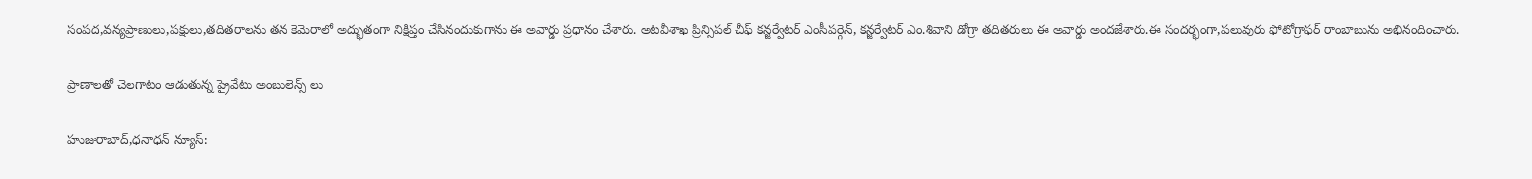సంపద,వన్యప్రాణులు,పక్షులు,తదితరాలను తన కెమెరాలో అద్భుతంగా నిక్షిప్తం చేసినందుకుగాను ఈ అవార్డు ప్రధానం చేశారు. అటవీశాఖ ప్రిన్సిపల్ చీఫ్ కన్జర్వేటర్ ఎంసీపర్గెన్, కన్జర్వేటర్ ఎం.శివాని డోగ్రా తదితరులు ఈ అవార్డు అందజేశారు.ఈ సందర్భంగా,పలువురు ఫోటోగ్రాఫర్ రాంబాబును అభినందించారు.

ప్రాణాలతో చెలగాటం ఆడుతున్న ప్రైవేటు అంబులెన్స్ లు

హుజురాబాద్,ధనాధన్ న్యూస్: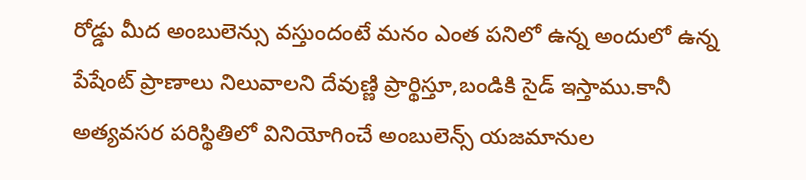రోడ్డు మీద అంబులెన్సు వస్తుందంటే మనం ఎంత పనిలో ఉన్న అందులో ఉన్న పేషేంట్ ప్రాణాలు నిలువాలని దేవుణ్ణి ప్రార్థిస్తూ,బండికి సైడ్ ఇస్తాము.కానీ అత్యవసర పరిస్థితిలో వినియోగించే అంబులెన్స్ యజమానుల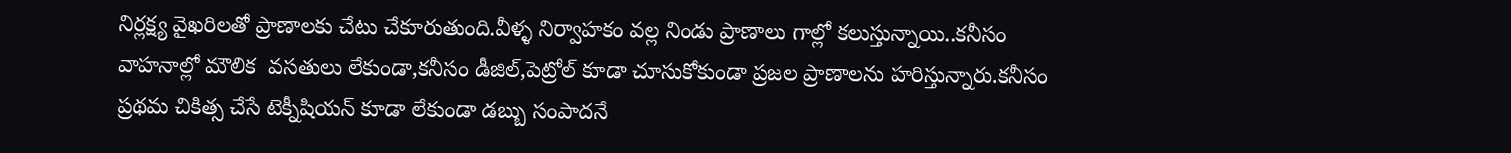నిర్లక్ష్య వైఖరిలతో ప్రాణాలకు చేటు చేకూరుతుంది.వీళ్ళ నిర్వాహకం వల్ల నిండు ప్రాణాలు గాల్లో కలుస్తున్నాయి..కనీసం వాహనాల్లో మౌలిక  వసతులు లేకుండా,కనీసం డీజిల్,పెట్రోల్ కూడా చూసుకోకుండా ప్రజల ప్రాణాలను హరిస్తున్నారు.కనీసం ప్రథమ చికిత్స చేసే టెక్నీషియన్ కూడా లేకుండా డబ్బు సంపాదనే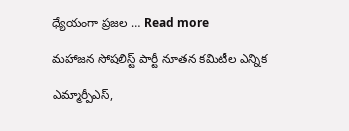ధ్యేయంగా ప్రజల … Read more

మహాజన సోషలిస్ట్ పార్టీ నూతన కమిటీల ఎన్నిక

ఎమ్మార్పీఎస్,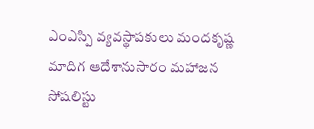ఎంఎస్పి వ్యవస్థాపకులు మందకృష్ణ మాదిగ ఆదేశానుసారం మహాజన సోషలిస్టు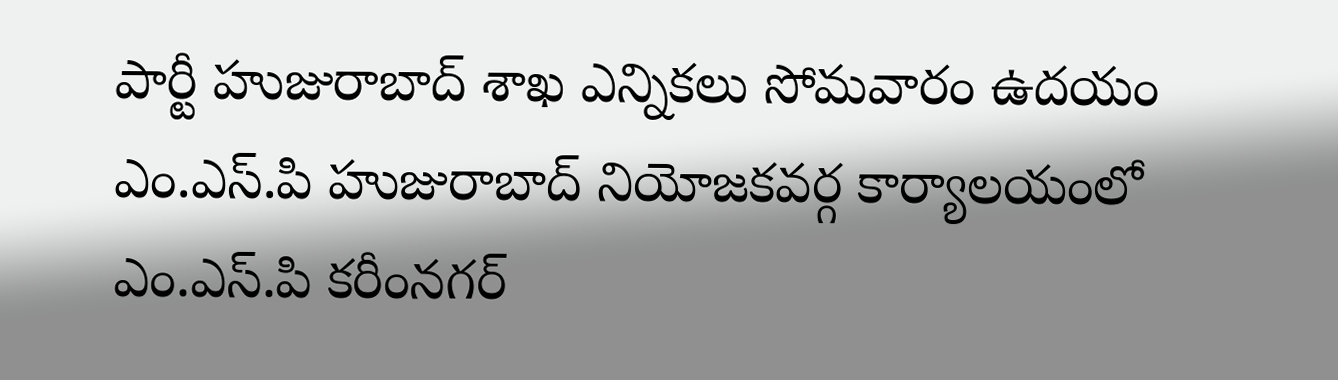పార్టీ హుజురాబాద్ శాఖ ఎన్నికలు సోమవారం ఉదయం  ఎం.ఎస్.పి హుజురాబాద్ నియోజకవర్గ కార్యాలయంలో  ఎం.ఎస్.పి కరీంనగర్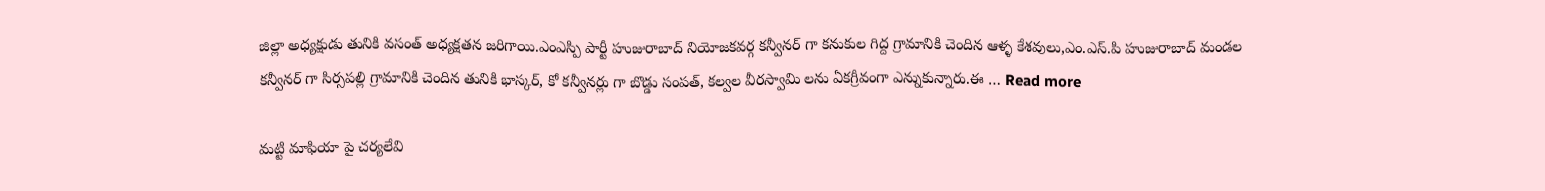జిల్లా అధ్యక్షుడు తునికి వసంత్ అధ్యక్షతన జరిగాయి.ఎంఎస్పి పార్టీ హుజురాబాద్ నియోజకవర్గ కన్వీనర్ గా కనుకుల గిద్ద గ్రామానికి చెందిన ఆళ్ళ కేశవులు,ఎం.ఎస్.పి హుజురాబాద్ మండల కన్వీనర్ గా సిర్సపల్లి గ్రామానికి చెందిన తునికి భాస్కర్, కో కన్వీనర్లు గా బొడ్డు సంపత్, కల్వల వీరస్వామి లను ఏకగ్రీవంగా ఎన్నుకున్నారు.ఈ … Read more

మట్టి మాఫియా పై చర్యలేవి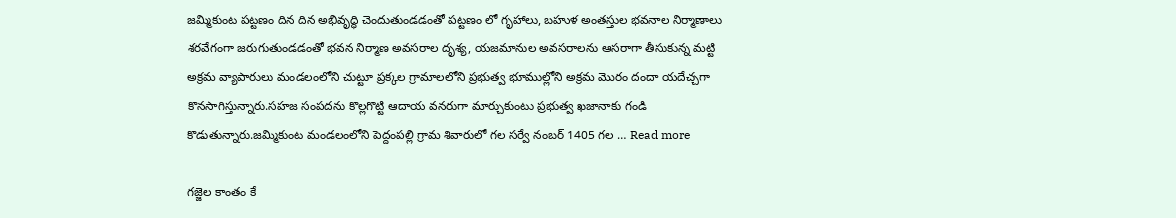జమ్మికుంట పట్టణం దిన దిన అభివృద్ధి చెందుతుండడంతో పట్టణం లో గృహాలు, బహుళ అంతస్తుల భవనాల నిర్మాణాలు శరవేగంగా జరుగుతుండడంతో భవన నిర్మాణ అవసరాల దృశ్య, యజమానుల అవసరాలను ఆసరాగా తీసుకున్న మట్టి అక్రమ వ్యాపారులు మండలంలోని చుట్టూ ప్రక్కల గ్రామాలలోని ప్రభుత్వ భూముల్లోని అక్రమ మొరం దందా యదేచ్చగా కొనసాగిస్తున్నారు.సహజ సంపదను కొల్లగొట్టి ఆదాయ వనరుగా మార్చుకుంటు ప్రభుత్వ ఖజానాకు గండి కొడుతున్నారు.జమ్మికుంట మండలంలోని పెద్దంపల్లి గ్రామ శివారులో గల సర్వే నంబర్ 1405 గల … Read more

గజ్జెల కాంతం కే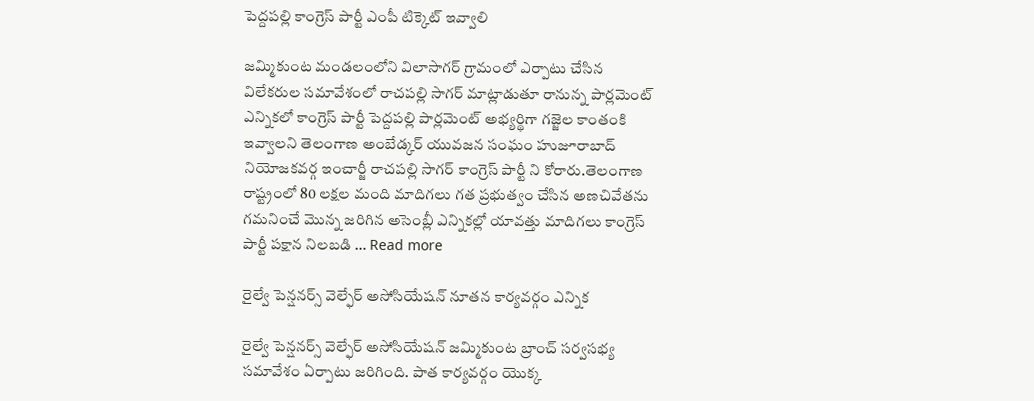పెద్దపల్లి కాంగ్రెస్ పార్టీ ఎంపీ టిక్కెట్ ఇవ్వాలి

జమ్మికుంట మండలంలోని విలాసాగర్ గ్రామంలో ఎర్పాటు చేసిన విలేకరుల సమావేశంలో రాచపల్లి సాగర్ మాట్లాడుతూ రానున్న పార్లమెంట్ ఎన్నికలో కాంగ్రెస్ పార్టీ పెద్దపల్లి పార్లమెంట్ అభ్యర్థిగా గజ్జెల కాంతంకి ఇవ్వాలని తెలంగాణ అంబేడ్కర్ యువజన సంఘం హుజూరాబాద్ నియోజకవర్గ ఇంచార్జీ రాచపల్లి సాగర్ కాంగ్రెస్ పార్టీ ని కోరారు.తెలంగాణ రాష్ట్రంలో 80 లక్షల మంది మాదిగలు గత ప్రభుత్వం చేసిన అణచివేతను గమనించే మొన్న జరిగిన అసెంబ్లీ ఎన్నికల్లో యావత్తు మాదిగలు కాంగ్రెస్ పార్టీ పక్షాన నిలబడి … Read more

రైల్వే పెన్షనర్స్ వెల్ఫేర్ అసోసియేషన్ నూతన కార్యవర్గం ఎన్నిక

రైల్వే పెన్షనర్స్ వెల్ఫేర్ అసోసియేషన్ జమ్మికుంట బ్రాంచ్ సర్వసభ్య సమావేశం ఏర్పాటు జరిగింది. పాత కార్యవర్గం యొక్క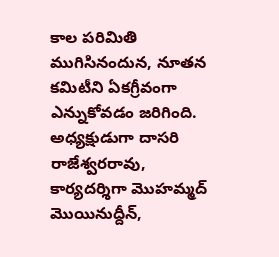కాల పరిమితి ముగిసినందున, నూతన కమిటీని ఏకగ్రీవంగా ఎన్నుకోవడం జరిగింది. అధ్యక్షుడుగా దాసరి రాజేశ్వరరావు, కార్యదర్శిగా మొహమ్మద్ మొయినుద్దీన్,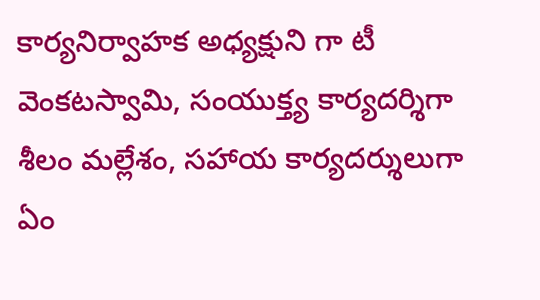కార్యనిర్వాహక అధ్యక్షుని గా టీ వెంకటస్వామి, సంయుక్త్య కార్యదర్శిగా శీలం మల్లేశం, సహాయ కార్యదర్శులుగా ఏం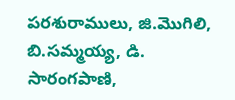పరశురాములు, జి.మొగిలి, బి.సమ్మయ్య, డి. సారంగపాణి,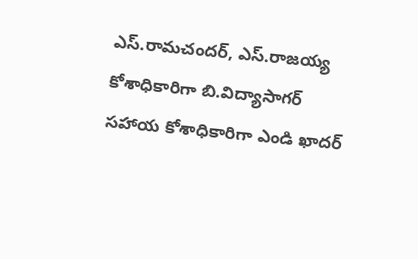ఎస్.రామచందర్, ఎస్.రాజయ్య కోశాధికారిగా బి.విద్యాసాగర్ సహాయ కోశాధికారిగా ఎండి ఖాదర్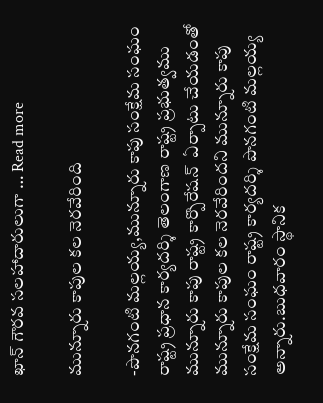ఖాన్ గౌరవ సలహాదారులుగా … Read more

మున్నూరు కాపుల కల నెరవేరింది

-పొనగంటి మల్లయ్య,మున్నూరు కాపు సంక్షేమ సంఘం రాష్ట్ర ప్రధాన కార్యదర్శి తెలంగాణ రాష్ట్ర ప్రభుత్వము మున్నూరు కాపు రాష్ట్ర కార్పొరేషన్  ఏర్పాటు చేయడంతో మున్నూరు కాపుల కల నెరవేరిందని మున్నూరు కాపు సంక్షేమ సంఘం రాష్ట్ర కార్యదర్శి పొనగంటి మల్లయ్య అన్నారు.బుధవారం స్థానిక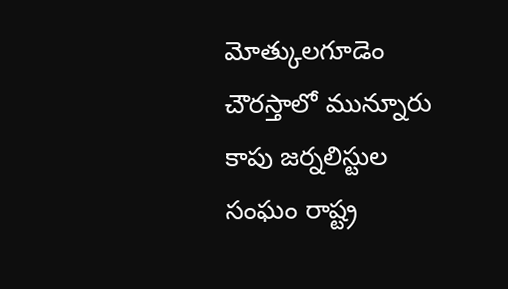మోత్కులగూడెం చౌరస్తాలో మున్నూరు కాపు జర్నలిస్టుల సంఘం రాష్ట్ర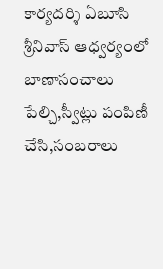కార్యదర్శి ఏబూసి శ్రీనివాస్ ఆధ్వర్యంలో బాణాసంచాలు పేల్చి,స్వీట్లు పంపిణీ చేసి,సంబరాలు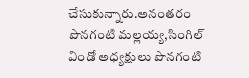చేసుకున్నారు.అనంతరం పొనగంటి మల్లయ్య,సింగిల్ విండో అధ్యక్షులు పొనగంటి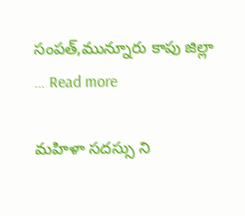సంపత్,మున్నూరు కాపు జిల్లా … Read more

మహిళా సదస్సు ని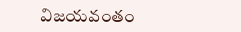విజయవంతం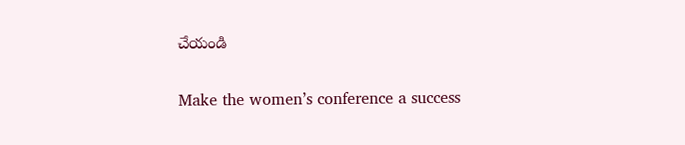చేయండి

Make the women’s conference a success